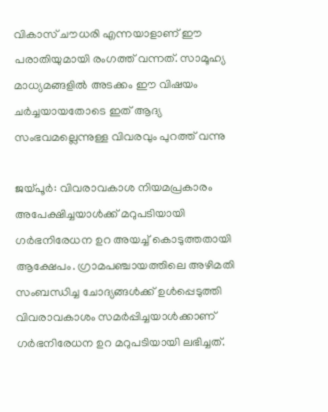വികാസ് ചൗധരി എന്നയാളാണ് ഈ പരാതിയുമായി രംഗത്ത് വന്നത്. സാമൂഹ്യ മാധ്യമങ്ങളില്‍ അടക്കം ഈ വിഷയം ചര്‍ച്ചയായതോടെ ഇത് ആദ്യ സംഭവമല്ലെന്നുള്ള വിവരവും പുറത്ത് വന്നു

ജയ്പൂര്‍: വിവരാവകാശ നിയമപ്രകാരം അപേക്ഷിച്ചയാള്‍ക്ക് മറുപടിയായി ഗര്‍ഭനിരേധന ഉറ അയച്ച് കൊടുത്തതായി ആക്ഷേപം. ഗ്രാമപഞ്ചായത്തിലെ അഴിമതി സംബന്ധിച്ച ചോദ്യങ്ങള്‍ക്ക് ഉള്‍പ്പെടുത്തി വിവരാവകാശം സമര്‍പ്പിച്ചയാള്‍ക്കാണ് ഗര്‍ഭനിരേധന ഉറ മറുപടിയായി ലഭിച്ചത്.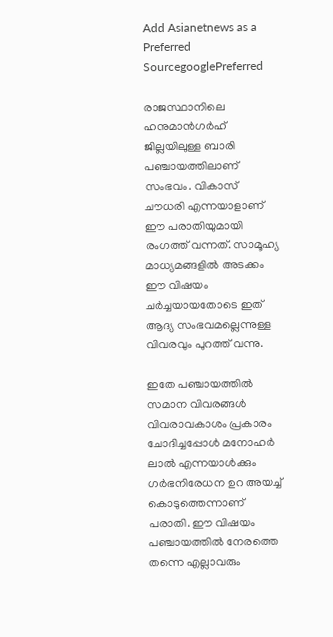Add Asianetnews as a Preferred SourcegooglePreferred

രാജസ്ഥാനിലെ ഹനുമാന്‍ഗര്‍ഹ് ജില്ലയിലുള്ള ബാരി പഞ്ചായത്തിലാണ് സംഭവം. വികാസ് ചൗധരി എന്നയാളാണ് ഈ പരാതിയുമായി രംഗത്ത് വന്നത്. സാമൂഹ്യ മാധ്യമങ്ങളില്‍ അടക്കം ഈ വിഷയം ചര്‍ച്ചയായതോടെ ഇത് ആദ്യ സംഭവമല്ലെന്നുള്ള വിവരവും പുറത്ത് വന്നു.

ഇതേ പഞ്ചായത്തില്‍ സമാന വിവരങ്ങള്‍ വിവരാവകാശം പ്രകാരം ചോദിച്ചപ്പോള്‍ മനോഹര്‍ ലാല്‍ എന്നയാള്‍ക്കും ഗര്‍ഭനിരേധന ഉറ അയച്ച് കൊടുത്തെന്നാണ് പരാതി. ഈ വിഷയം പഞ്ചായത്തില്‍ നേരത്തെ തന്നെ എല്ലാവരും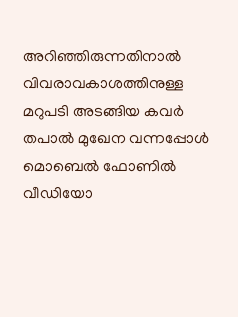അറിഞ്ഞിരുന്നതിനാല്‍ വിവരാവകാശത്തിനുള്ള മറുപടി അടങ്ങിയ കവര്‍ തപാല്‍ മുഖേന വന്നപ്പോള്‍ മൊബെല്‍ ഫോണില്‍ വീഡിയോ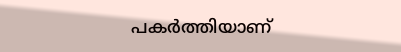പകര്‍ത്തിയാണ്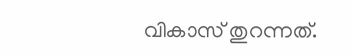വികാസ് തുറന്നത്.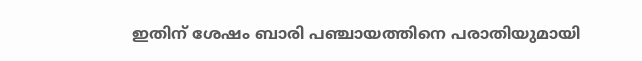ഇതിന് ശേഷം ബാരി പഞ്ചായത്തിനെ പരാതിയുമായി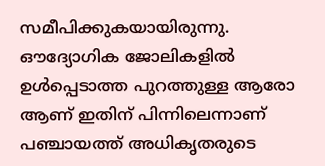സമീപിക്കുകയായിരുന്നു. ഔദ്യോഗിക ജോലികളില്‍ ഉള്‍പ്പെടാത്ത പുറത്തുള്ള ആരോ ആണ് ഇതിന് പിന്നിലെന്നാണ് പഞ്ചായത്ത് അധികൃതരുടെ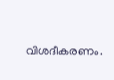വിശദീകരണം.